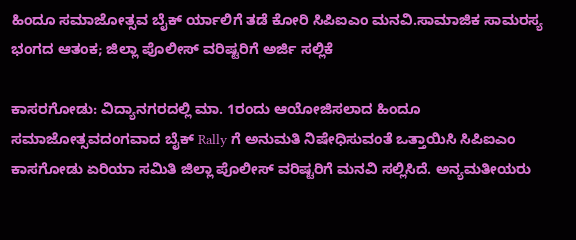ಹಿಂದೂ ಸಮಾಜೋತ್ಸವ ಬೈಕ್ ರ್ಯಾಲಿಗೆ ತಡೆ ಕೋರಿ ಸಿಪಿಐಎಂ ಮನವಿ.ಸಾಮಾಜಿಕ ಸಾಮರಸ್ಯ ಭಂಗದ ಆತಂಕ; ಜಿಲ್ಲಾ ಪೊಲೀಸ್ ವರಿಷ್ಟರಿಗೆ ಅರ್ಜಿ ಸಲ್ಲಿಕೆ

ಕಾಸರಗೋಡು: ವಿದ್ಯಾನಗರದಲ್ಲಿ ಮಾ. 1ರಂದು ಆಯೋಜಿಸಲಾದ ಹಿಂದೂ ಸಮಾಜೋತ್ಸವದಂಗವಾದ ಬೈಕ್ Rally ಗೆ ಅನುಮತಿ ನಿಷೇಧಿಸುವಂತೆ ಒತ್ತಾಯಿಸಿ ಸಿಪಿಐಎಂ ಕಾಸಗೋಡು ಏರಿಯಾ ಸಮಿತಿ ಜಿಲ್ಲಾ ಪೊಲೀಸ್ ವರಿಷ್ಟರಿಗೆ ಮನವಿ ಸಲ್ಲಿಸಿದೆ. ಅನ್ಯಮತೀಯರು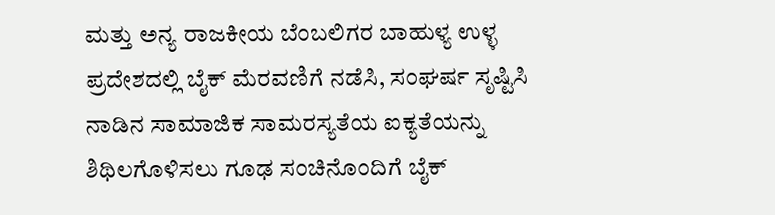ಮತ್ತು ಅನ್ಯ ರಾಜಕೀಯ ಬೆಂಬಲಿಗರ ಬಾಹುಳ್ಯ ಉಳ್ಳ ಪ್ರದೇಶದಲ್ಲಿ ಬೈಕ್ ಮೆರವಣಿಗೆ ನಡೆಸಿ, ಸಂಘರ್ಷ ಸೃಷ್ಟಿಸಿ ನಾಡಿನ ಸಾಮಾಜಿಕ ಸಾಮರಸ್ಯತೆಯ ಐಕ್ಯತೆಯನ್ನು ಶಿಥಿಲಗೊಳಿಸಲು ಗೂಢ ಸಂಚಿನೊಂದಿಗೆ ಬೈಕ್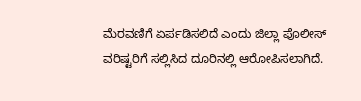ಮೆರವಣಿಗೆ ಏರ್ಪಡಿಸಲಿದೆ ಎಂದು ಜಿಲ್ಲಾ ಪೊಲೀಸ್ ವರಿಷ್ಟರಿಗೆ ಸಲ್ಲಿಸಿದ ದೂರಿನಲ್ಲಿ ಆರೋಪಿಸಲಾಗಿದೆ.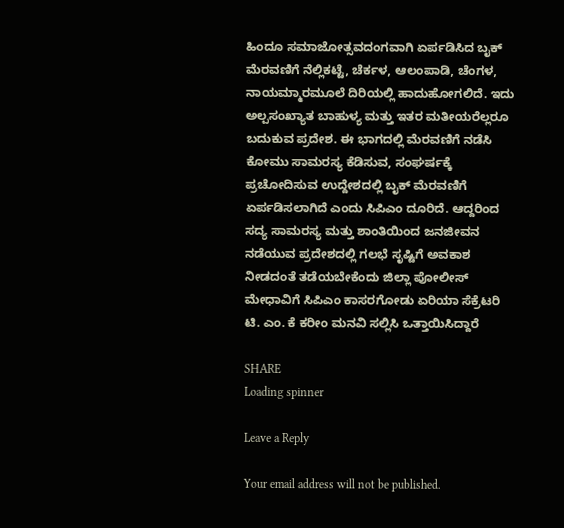ಹಿಂದೂ ಸಮಾಜೋತ್ಸವದಂಗವಾಗಿ ಏರ್ಪಡಿಸಿದ ಬೖಕ್ ಮೆರವಣಿಗೆ ನೆಲ್ಲಿಕಟ್ಟೆ, ಚೆರ್ಕಳ, ಆಲಂಪಾಡಿ, ಚೆಂಗಳ, ನಾಯಮ್ಮಾರಮೂಲೆ ದಿರಿಯಲ್ಲಿ ಹಾದುಹೋಗಲಿದೆ. ಇದು ಅಲ್ಪಸಂಖ್ಯಾತ ಬಾಹುಳ್ಯ ಮತ್ತು ಇತರ ಮತೀಯರೆಲ್ಲರೂ ಬದುಕುವ ಪ್ರದೇಶ. ಈ ಭಾಗದಲ್ಲಿ ಮೆರವಣಿಗೆ ನಡೆಸಿ ಕೋಮು ಸಾಮರಸ್ಯ ಕೆಡಿಸುವ, ಸಂಘರ್ಷಕ್ಕೆ ಪ್ರಚೋದಿಸುವ ಉದ್ದೇಶದಲ್ಲಿ ಬೖಕ್ ಮೆರವಣಿಗೆ ಏರ್ಪಡಿಸಲಾಗಿದೆ ಎಂದು ಸಿಪಿಎಂ ದೂರಿದೆ. ಆದ್ದರಿಂದ ಸದ್ಯ ಸಾಮರಸ್ಯ ಮತ್ತು ಶಾಂತಿಯಿಂದ ಜನಜೀವನ ನಡೆಯುವ ಪ್ರದೇಶದಲ್ಲಿ ಗಲಭೆ ಸೃಷ್ಟಿಗೆ ಅವಕಾಶ ನೀಡದಂತೆ ತಡೆಯಬೇಕೆಂದು ಜಿಲ್ಲಾ ಪೋಲೀಸ್ ಮೇಧಾವಿಗೆ ಸಿಪಿಎಂ ಕಾಸರಗೋಡು ಏರಿಯಾ ಸೆಕ್ರೆಟರಿ ಟಿ. ಎಂ. ಕೆ ಕರೀಂ ಮನವಿ ಸಲ್ಲಿಸಿ ಒತ್ತಾಯಿಸಿದ್ದಾರೆ

SHARE
Loading spinner

Leave a Reply

Your email address will not be published.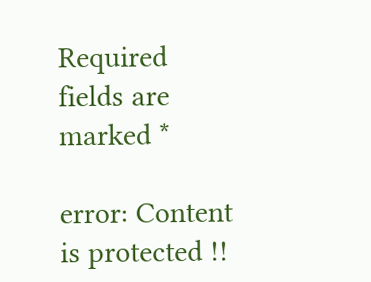Required fields are marked *

error: Content is protected !!